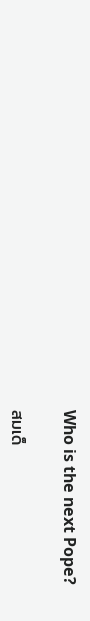Who is the next Pope?

สมเด็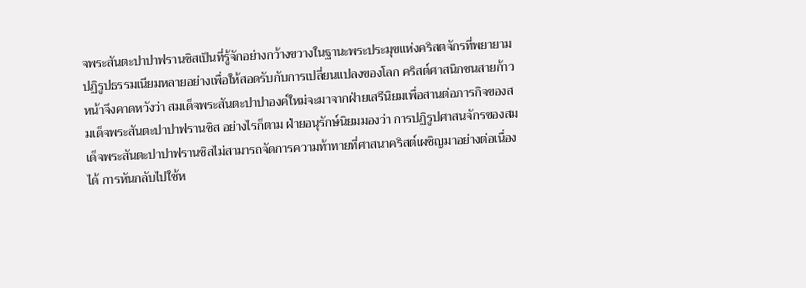จพระสันตะปาปาฟรานซิสเป็นที่รู้จักอย่างกว้างขวางในฐานะพระประมุขแห่งคริสตจักรที่พยายามปฏิรูปธรรมเนียมหลายอย่างเพื่อให้สอดรับกับการเปลี่ยนแปลงของโลก คริสต์ศาสนิกชนสายก้าวหน้าจึงคาดหวังว่า สมเด็จพระสันตะปาปาองค์ใหม่จะมาจากฝ่ายเสรีนิยมเพื่อสานต่อภารกิจของสมเด็จพระสันตะปาปาฟรานซิส อย่างไรก็ตาม ฝ่ายอนุรักษ์นิยมมองว่า การปฏิรูปศาสนจักรของสมเด็จพระสันตะปาปาฟรานซิสไม่สามารถจัดการความท้าทายที่ศาสนาคริสต์เผชิญมาอย่างต่อเนื่องได้ การหันกลับไปใช้ห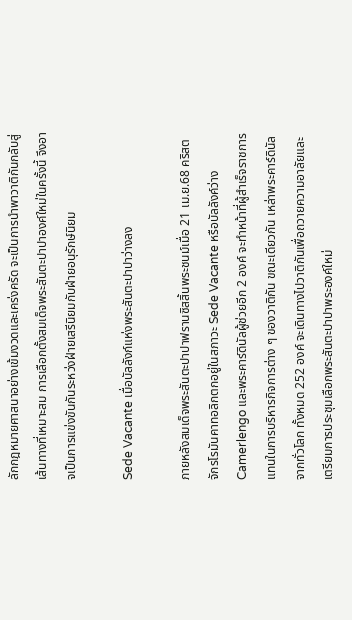ลักกฎหมายศาสนาอย่างเข้มงวดและเคร่งครัด จะเป็นการนำพาวาติกันกลับสู่เส้นทางที่เหมาะสม การเลือกตั้งสมเด็จพระสันตะปาปาองค์ใหม่ในครั้งนี้ จึงอาจเป็นการแข่งขันกันระหว่งฝ่ายเสรีนิยมกับฝ่ายอนุรักษ์นิยม

Sede Vacante เมื่อบัลลังก์แห่งพระสันตะปาปาว่างลง

ภายหลังสมเด็จพระสันตะปาปาฟรานซิสสิ้นพระชนม์เมื่อ 21 เม.ย.68 คริสตจักรโรมันคาทอลิกตกอยู่ในสภาวะ Sede Vacante หรือบัลลังค์ว่าง Camerlengo และพระคาร์ดินัลผู้ช่วยอีก 2 องค์ จะทำหน้าที่ผู้สำเร็จราชการแทนในการบริหารกิจการต่าง ๆ ของวาติกัน ขณะเดียวกัน เหล่าพระคาร์ดินัลจากทั่วโลก ทั้งหมด 252 องค์ จะเดินทางไปวาติกันเพื่อถวายความอาลัยและเตรียมการประชุมเลือกพระสันตะปาปาพระองค์ใหม่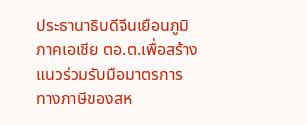ประธานาธิบดีจีนเยือนภูมิภาคเอเชีย ตอ.ต.เพื่อสร้างแนวร่วมรับมือมาตรการทางภาษีของสห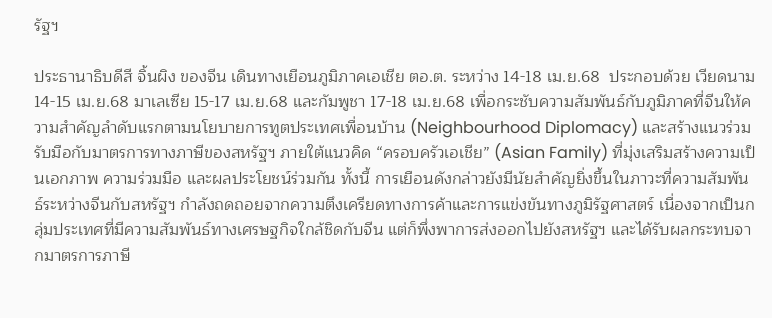รัฐฯ

ประธานาธิบดีสี จิ้นผิง ของจีน เดินทางเยือนภูมิภาคเอเชีย ตอ.ต. ระหว่าง 14-18 เม.ย.68  ประกอบด้วย เวียดนาม 14-15 เม.ย.68 มาเลเซีย 15-17 เม.ย.68 และกัมพูชา 17-18 เม.ย.68 เพื่อกระชับความสัมพันธ์กับภูมิภาคที่จีนให้ความสำคัญลำดับแรกตามนโยบายการทูตประเทศเพื่อนบ้าน (Neighbourhood Diplomacy) และสร้างแนวร่วมรับมือกับมาตรการทางภาษีของสหรัฐฯ ภายใต้แนวคิด “ครอบครัวเอเชีย” (Asian Family) ที่มุ่งเสริมสร้างความเป็นเอกภาพ ความร่วมมือ และผลประโยชน์ร่วมกัน ทั้งนี้ การเยือนดังกล่าวยังมีนัยสำคัญยิ่งขึ้นในภาวะที่ความสัมพันธ์ระหว่างจีนกับสหรัฐฯ กำลังถดถอยจากความตึงเครียดทางการค้าและการแข่งขันทางภูมิรัฐศาสตร์ เนื่องจากเป็นกลุ่มประเทศที่มีความสัมพันธ์ทางเศรษฐกิจใกล้ชิดกับจีน แต่ก็พึ่งพาการส่งออกไปยังสหรัฐฯ และได้รับผลกระทบจากมาตรการภาษี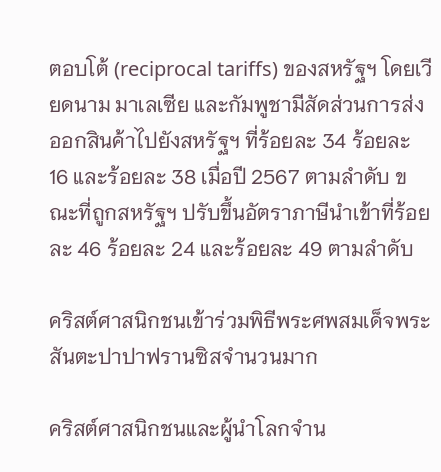ตอบโต้ (reciprocal tariffs) ของสหรัฐฯ โดยเวียดนาม มาเลเซีย และกัมพูชามีสัดส่วนการส่งออกสินค้าไปยังสหรัฐฯ ที่ร้อยละ 34 ร้อยละ 16 และร้อยละ 38 เมื่อปี 2567 ตามลำดับ ขณะที่ถูกสหรัฐฯ ปรับขึ้นอัตราภาษีนำเข้าที่ร้อยละ 46 ร้อยละ 24 และร้อยละ 49 ตามลำดับ

คริสต์ศาสนิกชนเข้าร่วมพิธีพระศพสมเด็จพระสันตะปาปาฟรานซิสจำนวนมาก

คริสต์ศาสนิกชนและผู้นำโลกจำน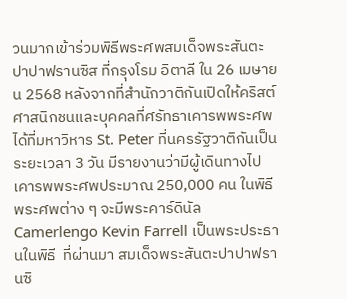วนมากเข้าร่วมพิธีพระศพสมเด็จพระสันตะปาปาฟรานซิส ที่กรุงโรม อิตาลี ใน 26 เมษายน 2568 หลังจากที่สำนักวาติกันเปิดให้คริสต์ศาสนิกชนและบุคคลที่ศรัทธาเคารพพระศพได้ที่มหาวิหาร St. Peter ที่นครรัฐวาติกันเป็นระยะเวลา 3 วัน มีรายงานว่ามีผู้เดินทางไปเคารพพระศพประมาณ 250,000 คน ในพิธีพระศพต่าง ๆ จะมีพระคาร์ดินัล Camerlengo Kevin Farrell เป็นพระประธานในพิธี  ที่ผ่านมา สมเด็จพระสันตะปาปาฟรานซิ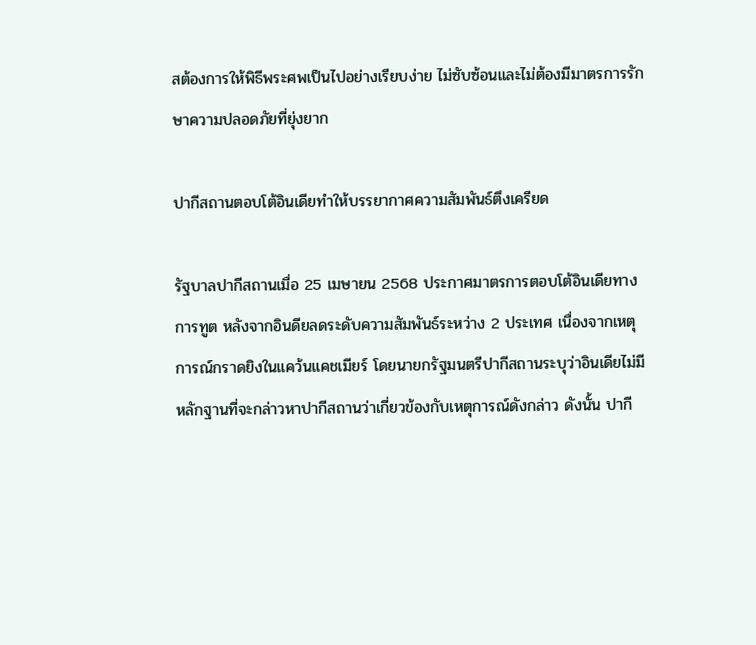สต้องการให้พิธีพระศพเป็นไปอย่างเรียบง่าย ไม่ซับซ้อนและไม่ต้องมีมาตรการรักษาความปลอดภัยที่ยุ่งยาก

ปากีสถานตอบโต้อินเดียทำให้บรรยากาศความสัมพันธ์ตึงเครียด

รัฐบาลปากีสถานเมื่อ 25 เมษายน 2568 ประกาศมาตรการตอบโต้อินเดียทางการทูต หลังจากอินดียลดระดับความสัมพันธ์ระหว่าง 2 ประเทศ เนื่องจากเหตุการณ์กราดยิงในแคว้นแคชเมียร์ โดยนายกรัฐมนตรีปากีสถานระบุว่าอินเดียไม่มีหลักฐานที่จะกล่าวหาปากีสถานว่าเกี่ยวข้องกับเหตุการณ์ดังกล่าว ดังนั้น ปากี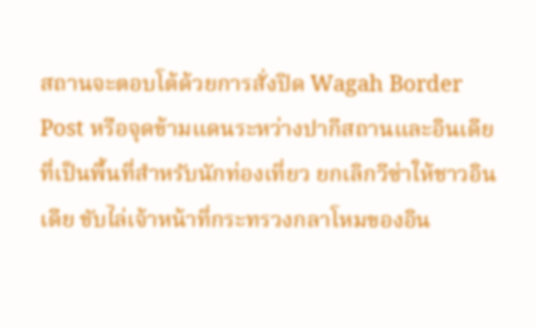สถานจะตอบโต้ด้วยการสั่งปิด Wagah Border Post หรือจุดข้ามแดนระหว่างปากีสถานและอินเดียที่เป็นพื้นที่สำหรับนักท่องเที่ยว ยกเลิกวีซ่าให้ชาวอินเดีย ขับไล่เจ้าหน้าที่กระทรวงกลาโหมของอิน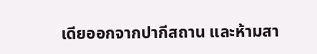เดียออกจากปากีสถาน และห้ามสา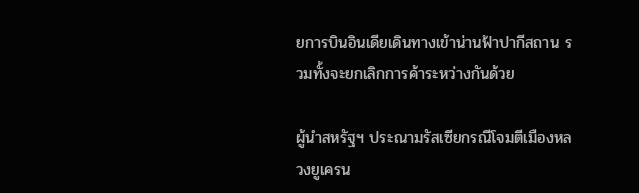ยการบินอินเดียเดินทางเข้าน่านฟ้าปากีสถาน รวมทั้งจะยกเลิกการค้าระหว่างกันด้วย

ผู้นำสหรัฐฯ ประณามรัสเซียกรณีโจมตีเมืองหลวงยูเครน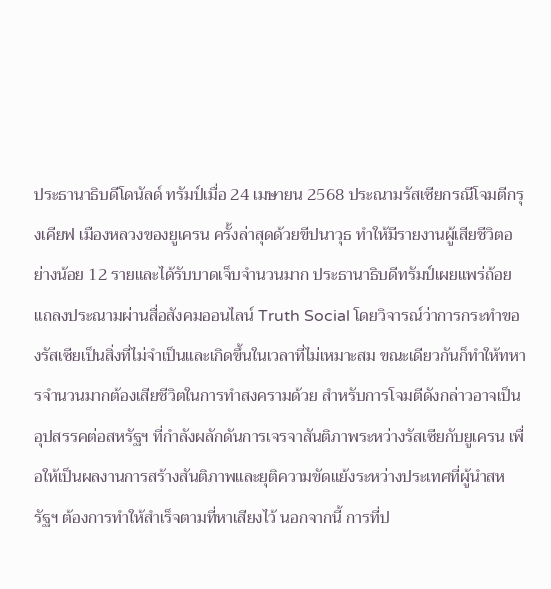ประธานาธิบดีโดนัลด์ ทรัมป์เมื่อ 24 เมษายน 2568 ประณามรัสเซียกรณีโจมตีกรุงเคียฟ เมืองหลวงของยูเครน ครั้งล่าสุดด้วยขีปนาวุธ ทำให้มีรายงานผู้เสียชีวิตอย่างน้อย 12 รายและได้รับบาดเจ็บจำนวนมาก ประธานาธิบดีทรัมป์เผยแพร่ถ้อยแถลงประณามผ่านสื่อสังคมออนไลน์ Truth Social โดยวิจารณ์ว่าการกระทำของรัสเซียเป็นสิ่งที่ไม่จำเป็นและเกิดขึ้นในเวลาที่ไม่เหมาะสม ขณะเดียวกันก็ทำให้ทหารจำนวนมากต้องเสียชีวิตในการทำสงครามด้วย สำหรับการโจมตีดังกล่าวอาจเป็นอุปสรรคต่อสหรัฐฯ ที่กำลังผลักดันการเจรจาสันติภาพระหว่างรัสเซียกับยูเครน เพื่อให้เป็นผลงานการสร้างสันติภาพและยุติความขัดแย้งระหว่างประเทศที่ผู้นำสหรัฐฯ ต้องการทำให้สำเร็จตามที่หาเสียงไว้ นอกจากนี้ การที่ป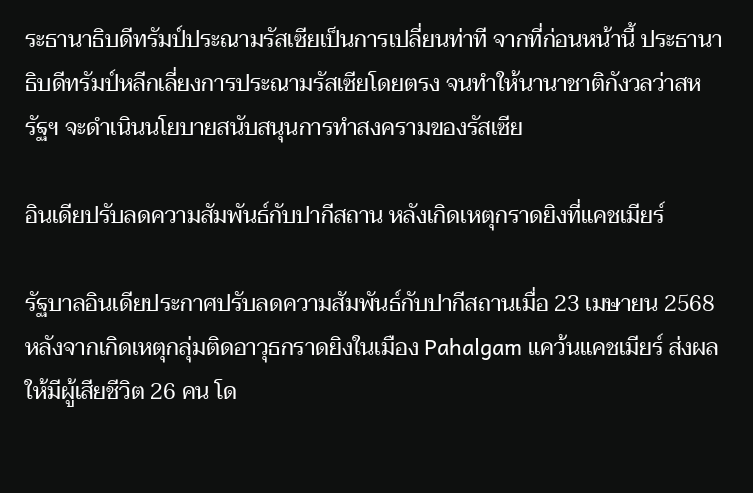ระธานาธิบดีทรัมป์ประณามรัสเซียเป็นการเปลี่ยนท่าที จากที่ก่อนหน้านี้ ประธานาธิบดีทรัมป์หลีกเลี่ยงการประณามรัสเซียโดยตรง จนทำให้นานาชาติกังวลว่าสหรัฐฯ จะดำเนินนโยบายสนับสนุนการทำสงครามของรัสเซีย

อินเดียปรับลดความสัมพันธ์กับปากีสถาน หลังเกิดเหตุกราดยิงที่แคชเมียร์

รัฐบาลอินเดียประกาศปรับลดความสัมพันธ์กับปากีสถานเมื่อ 23 เมษายน 2568 หลังจากเกิดเหตุกลุ่มติดอาวุธกราดยิงในเมือง Pahalgam แคว้นแคชเมียร์ ส่งผลให้มีผู้เสียชีวิต 26 คน โด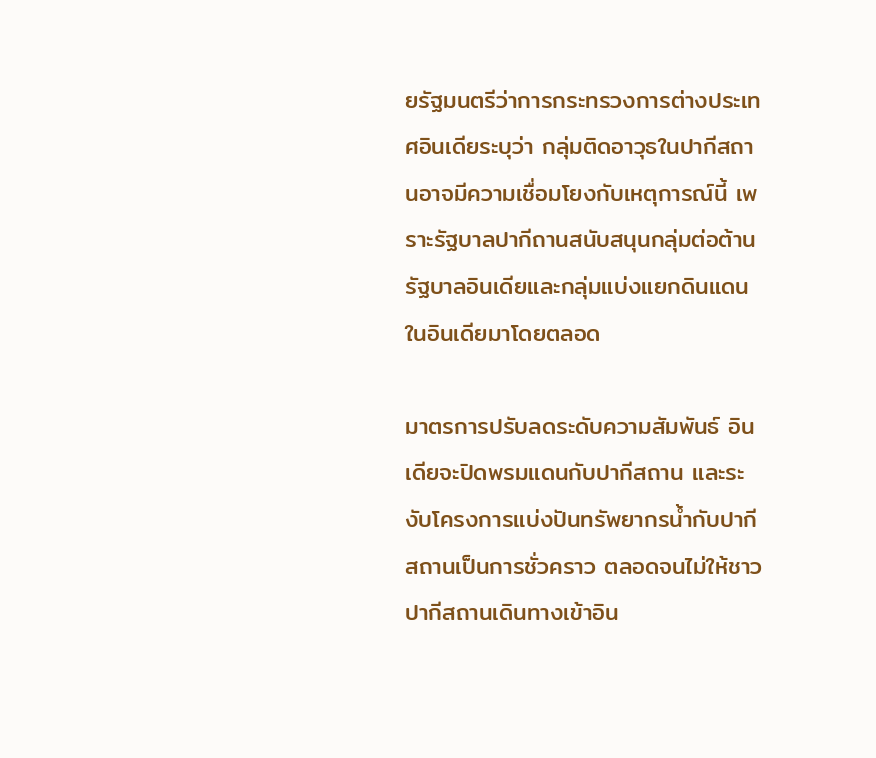ยรัฐมนตรีว่าการกระทรวงการต่างประเทศอินเดียระบุว่า กลุ่มติดอาวุธในปากีสถานอาจมีความเชื่อมโยงกับเหตุการณ์นี้ เพราะรัฐบาลปากีถานสนับสนุนกลุ่มต่อต้านรัฐบาลอินเดียและกลุ่มแบ่งแยกดินแดนในอินเดียมาโดยตลอด

มาตรการปรับลดระดับความสัมพันธ์ อินเดียจะปิดพรมแดนกับปากีสถาน และระงับโครงการแบ่งปันทรัพยากรน้ำกับปากีสถานเป็นการชั่วคราว ตลอดจนไม่ให้ชาวปากีสถานเดินทางเข้าอิน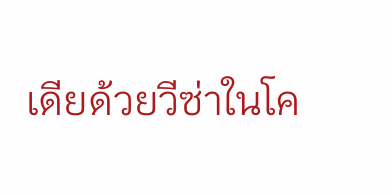เดียด้วยวีซ่าในโค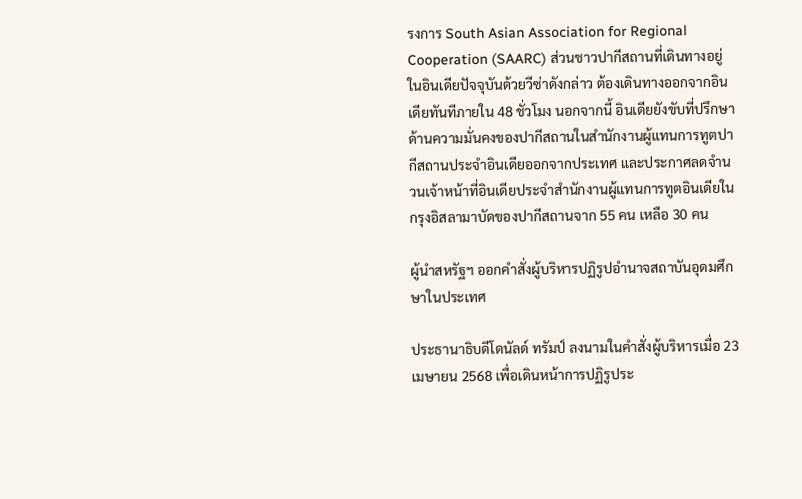รงการ South Asian Association for Regional Cooperation (SAARC) ส่วนชาวปากีสถานที่เดินทางอยู่ในอินเดียปัจจุบันด้วยวีซ่าดังกล่าว ต้องเดินทางออกจากอินเดียทันทีภายใน 48 ชั่วโมง นอกจากนี้ อินเดียยังขับที่ปรึกษาด้านความมั่นคงของปากีสถานในสำนักงานผู้แทนการทูตปากีสถานประจำอินเดียออกจากประเทศ และประกาศลดจำนวนเจ้าหน้าที่อินเดียประจำสำนักงานผู้แทนการทูตอินเดียในกรุงอิสลามาบัดของปากีสถานจาก 55 คน เหลือ 30 คน

ผู้นำสหรัฐฯ ออกคำสั่งผู้บริหารปฏิรูปอำนาจสถาบันอุดมศึกษาในประเทศ

ประธานาธิบดีโดนัลด์ ทรัมป์ ลงนามในคำสั่งผู้บริหารเมื่อ 23 เมษายน 2568 เพื่อเดินหน้าการปฏิรูประ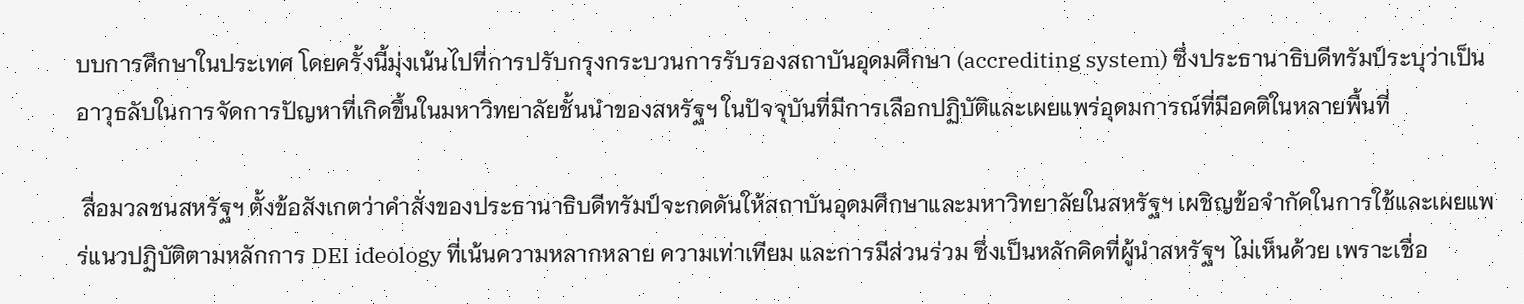บบการศึกษาในประเทศ โดยครั้งนี้มุ่งเน้นไปที่การปรับกรุงกระบวนการรับรองสถาบันอุดมศึกษา (accrediting system) ซึ่งประธานาธิบดีทรัมป์ระบุว่าเป็นอาวุธลับในการจัดการปัญหาที่เกิดขึ้นในมหาวิทยาลัยชั้นนำของสหรัฐฯ ในปัจจุบันที่มีการเลือกปฏิบัติและเผยแพร่อุดมการณ์ที่มีอคติในหลายพื้นที่

 สื่อมวลชนสหรัฐฯ ตั้งข้อสังเกตว่าคำสั่งของประธานาธิบดีทรัมป์จะกดดันให้สถาบันอุดมศึกษาและมหาวิทยาลัยในสหรัฐฯ เผชิญข้อจำกัดในการใช้และเผยแพร่แนวปฏิบัติตามหลักการ DEI ideology ที่เน้นความหลากหลาย ความเท่าเทียม และการมีส่วนร่วม ซึ่งเป็นหลักคิดที่ผู้นำสหรัฐฯ ไม่เห็นด้วย เพราะเชื่อ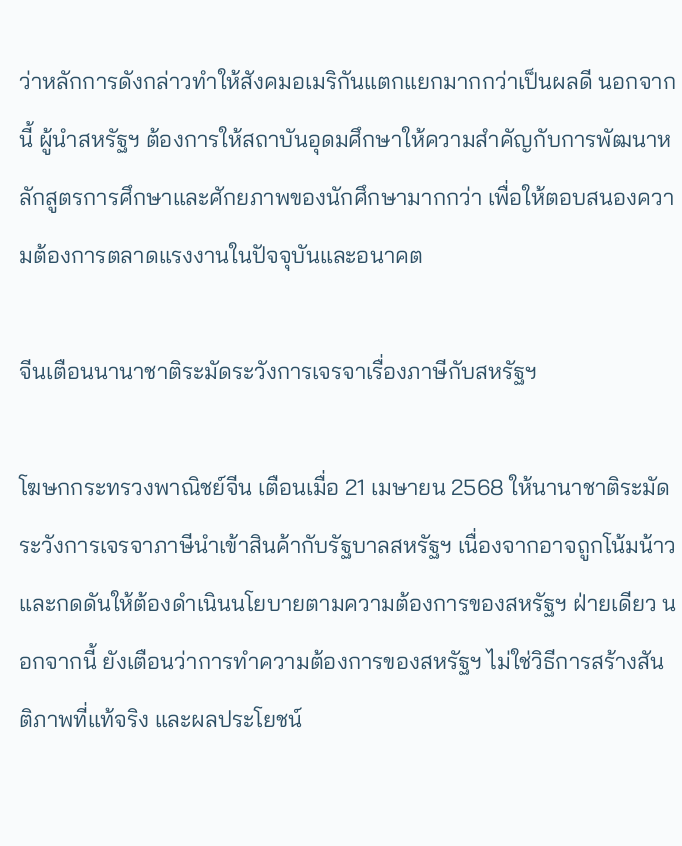ว่าหลักการดังกล่าวทำให้สังคมอเมริกันแตกแยกมากกว่าเป็นผลดี นอกจากนี้ ผู้นำสหรัฐฯ ต้องการให้สถาบันอุดมศึกษาให้ความสำคัญกับการพัฒนาหลักสูตรการศึกษาและศักยภาพของนักศึกษามากกว่า เพื่อให้ตอบสนองความต้องการตลาดแรงงานในปัจจุบันและอนาคต

จีนเตือนนานาชาติระมัดระวังการเจรจาเรื่องภาษีกับสหรัฐฯ

โฆษกกระทรวงพาณิชย์จีน เตือนเมื่อ 21 เมษายน 2568 ให้นานาชาติระมัดระวังการเจรจาภาษีนำเข้าสินค้ากับรัฐบาลสหรัฐฯ เนื่องจากอาจถูกโน้มน้าวและกดดันให้ต้องดำเนินนโยบายตามความต้องการของสหรัฐฯ ฝ่ายเดียว นอกจากนี้ ยังเตือนว่าการทำความต้องการของสหรัฐฯ ไม่ใช่วิธีการสร้างสันติภาพที่แท้จริง และผลประโยชน์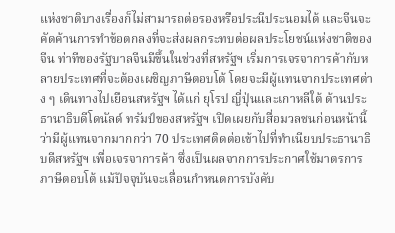แห่งชาติบางเรื่องก็ไม่สามารถต่อรองหรือประนีประนอมได้ และจีนจะคัดค้านการทำข้อตกลงที่จะส่งผลกระทบต่อผลประโยชน์แห่งชาติของจีน ท่าทีของรัฐบาลจีนมีขึ้นในช่วงที่สหรัฐฯ เริ่มการเจรจาการค้ากับหลายประเทศที่จะต้องเผชิญภาษีตอบโต้ โดยจะมีผู้แทนจากประเทศต่าง ๆ เดินทางไปเยือนสหรัฐฯ ได้แก่ ยุโรป ญี่ปุ่นและเกาหลีใต้ ด้านประธานาธิบดีโดนัลด์ ทรัมป์ของสหรัฐฯ เปิดเผยกับสื่อมวลชนก่อนหน้านี้ว่ามีผู้แทนจากมากกว่า 70 ประเทศติดต่อเข้าไปที่ทำเนียบประธานาธิบดีสหรัฐฯ เพื่อเจรจาการค้า ซึ่งเป็นผลจากการประกาศใช้มาตรการภาษีตอบโต้ แม้ปัจจุบันจะเลื่อนกำหนดการบังคับ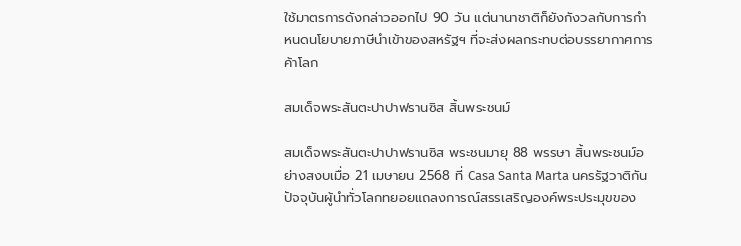ใช้มาตรการดังกล่าวออกไป 90 วัน แต่นานาชาติก็ยังกังวลกับการกำหนดนโยบายภาษีนำเข้าของสหรัฐฯ ที่จะส่งผลกระทบต่อบรรยากาศการค้าโลก

สมเด็จพระสันตะปาปาฟรานซิส สิ้นพระชนม์

สมเด็จพระสันตะปาปาฟรานซิส พระชนมายุ 88 พรรษา สิ้นพระชนม์อย่างสงบเมื่อ 21 เมษายน 2568 ที่ Casa Santa Marta นครรัฐวาติกัน ปัจจุบันผู้นำทั่วโลกทยอยแถลงการณ์สรรเสริญองค์พระประมุขของ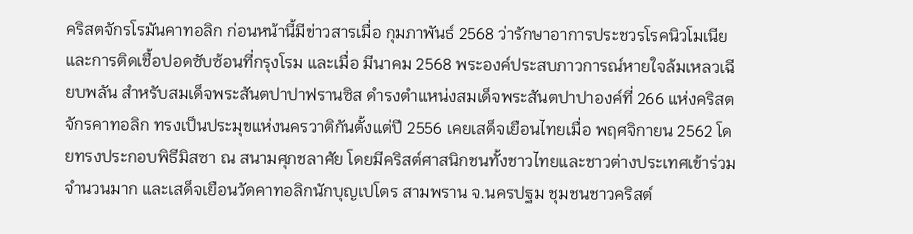คริสตจักรโรมันคาทอลิก ก่อนหน้านี้มีข่าวสารเมื่อ กุมภาพันธ์ 2568 ว่ารักษาอาการประชวรโรคนิวโมเนีย และการติดเชื้อปอดซับซ้อนที่กรุงโรม และเมื่อ มีนาคม 2568 พระองค์ประสบภาวการณ์หายใจล้มเหลวเฉียบพลัน สำหรับสมเด็จพระสันตปาปาฟรานซิส ดำรงตำแหน่งสมเด็จพระสันตปาปาองค์ที่ 266 แห่งคริสตจักรคาทอลิก ทรงเป็นประมุขแห่งนครวาติกันตั้งแต่ปี 2556 เคยเสด็จเยือนไทยเมื่อ พฤศจิกายน 2562 โดยทรงประกอบพิธีมิสซา ณ สนามศุภชลาศัย โดยมีคริสต์ศาสนิกชนทั้งชาวไทยและชาวต่างประเทศเข้าร่วมจำนวนมาก และเสด็จเยือนวัดคาทอลิกนักบุญเปโตร สามพราน จ.นครปฐม ชุมชนชาวคริสต์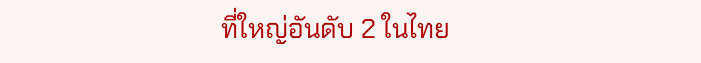ที่ใหญ่อันดับ 2 ในไทย